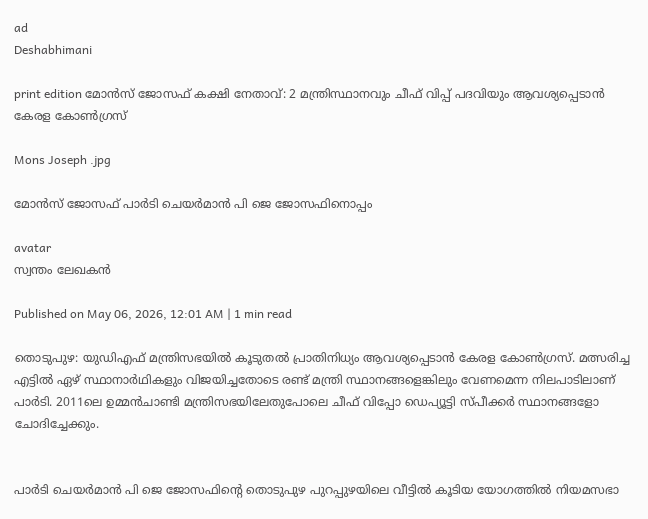ad
Deshabhimani

print edition മോൻസ് ജോസഫ് കക്ഷി നേതാവ്: 2 മന്ത്രിസ്ഥാനവും ചീഫ്‌ വിപ്പ്‌ പദവിയും ആവശ്യപ്പെടാൻ കേരള കോണ്‍ഗ്രസ്‌

Mons Joseph .jpg

മോൻസ് ജോസഫ് പാര്‍ടി ചെയര്‍മാൻ പി ജെ ജോസഫിനൊപ്പം

avatar
സ്വന്തം ലേഖകൻ

Published on May 06, 2026, 12:01 AM | 1 min read

തൊടുപുഴ: യുഡിഎഫ് മന്ത്രിസഭയില്‍ കൂടുതല്‍ പ്രാതിനിധ്യം ആവശ്യപ്പെടാൻ കേരള കോണ്‍ഗ്രസ്. മത്സരിച്ച എട്ടില്‍ ഏഴ് സ്ഥാനാര്‍ഥികളും വിജയിച്ചതോടെ രണ്ട് മന്ത്രി സ്ഥാനങ്ങളെങ്കിലും വേണമെന്ന നിലപാടിലാണ്‌ പാർടി. 2011ലെ ഉമ്മൻചാണ്ടി മന്ത്രിസഭ‌യിലേതുപോലെ ചീഫ് വിപ്പോ ഡെപ്യൂട്ടി സ്‍പീക്കര്‍ സ്ഥാനങ്ങളോ ചോദിച്ചേക്കും.


പാര്‍ടി ചെയര്‍മാൻ പി ജെ ജോസഫിന്റെ തൊടുപുഴ പുറപ്പുഴയിലെ വീട്ടില്‍ കൂടിയ യോഗത്തിൽ നിയമസഭാ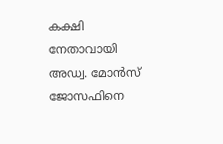കക്ഷി നേതാവായി അഡ്വ. മോന്‍സ് ജോസഫിനെ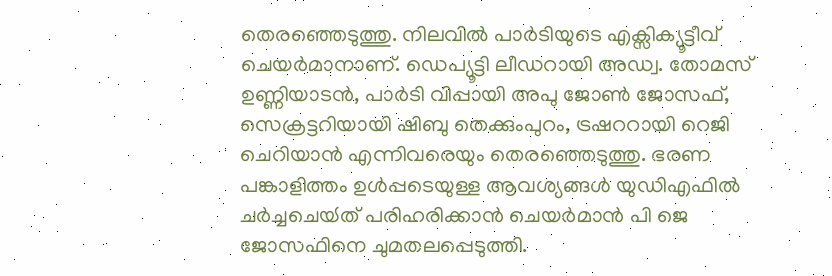തെരഞ്ഞെടുത്തു. നിലവില്‍ പാർടിയുടെ എക്സിക്യൂട്ടീവ് ചെയർമാനാണ്. ഡെപ്യൂട്ടി ലീഡറായി അഡ്വ. തോമസ് ഉണ്ണിയാടൻ, പാർടി വിപ്പായി അപു ജോൺ ജോസഫ്, സെക്രട്ടറിയായി ഷിബു തെക്കുംപുറം, ട്രഷററായി റെജി ചെറിയാൻ എന്നിവരെയും തെരഞ്ഞെടുത്തു. ഭരണ പങ്കാളിത്തം ഉൾപ്പടെയുള്ള ആവശ്യങ്ങൾ യുഡിഎഫില്‍ ചർച്ചചെയ്‍ത് പരിഹരിക്കാൻ ചെയർമാൻ പി ജെ ജോസഫിനെ ചുമതലപ്പെടുത്തി.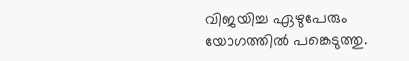വിജയിച്ച ഏഴുപേരും യോഗത്തില്‍ പങ്കെടുത്തു.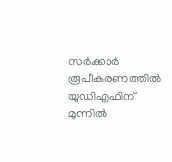സര്‍ക്കാര്‍ രൂപീകരണത്തില്‍ യുഡിഎഫിന് മുന്നില്‍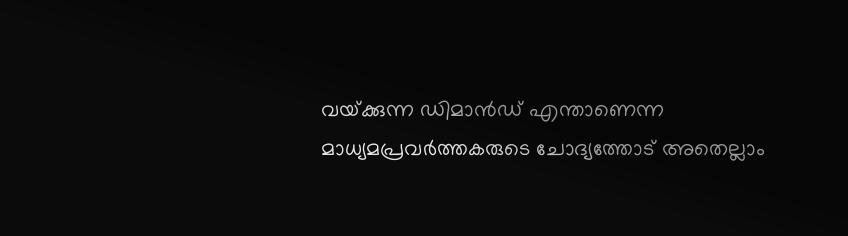വയ്‍ക്കുന്ന ഡിമാൻഡ് എന്താണെന്ന മാധ്യമപ്രവർത്തകരുടെ ചോദ്യത്തോട് അതെല്ലാം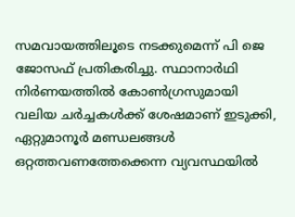സമവായത്തിലൂടെ നടക്കുമെന്ന്‌ പി ജെ ജോസഫ് പ്രതികരിച്ചു. സ്ഥാനാര്‍ഥി നിര്‍ണയത്തില്‍ കോണ്‍ഗ്രസുമായി വലിയ ചര്‍ച്ചകള്‍ക്ക് ശേഷമാണ് ഇടുക്കി, ഏറ്റുമാനൂര്‍ മണ്ഡലങ്ങള്‍ ഒറ്റത്തവണത്തേക്കെന്ന വ്യവസ്ഥയില്‍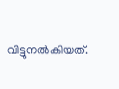വിട്ടുനല്‍കിയത്.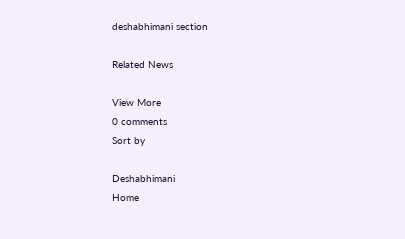deshabhimani section

Related News

View More
0 comments
Sort by

Deshabhimani
Home